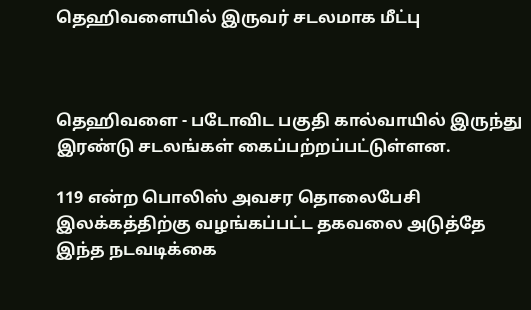தெஹிவளையில் இருவர் சடலமாக மீட்பு



தெஹிவளை - படோவிட பகுதி கால்வாயில் இருந்து இரண்டு சடலங்கள் கைப்பற்றப்பட்டுள்ளன.

119 என்ற பொலிஸ் அவசர தொலைபேசி இலக்கத்திற்கு வழங்கப்பட்ட தகவலை அடுத்தே இந்த நடவடிக்கை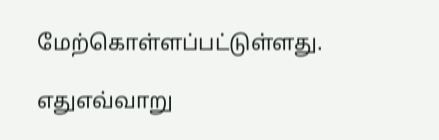மேற்கொள்ளப்பட்டுள்ளது.

எதுஎவ்வாறு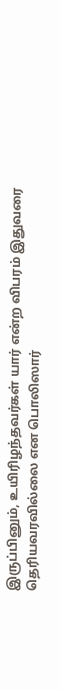இருப்பினும், உயிரிழந்தவர்கள் யார் என்ற விபரம் இதுவரை தெரியவரவில்லை என பொலிஸார்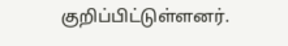குறிப்பிட்டுள்ளனர்.